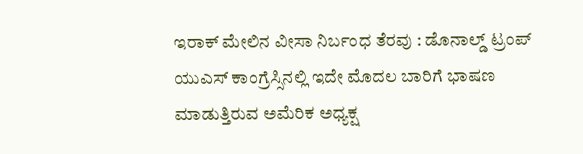ಇರಾಕ್ ಮೇಲಿನ ವೀಸಾ ನಿರ್ಬಂಧ ತೆರವು : ಡೊನಾಲ್ಡ್ ಟ್ರಂಪ್
ಯುಎಸ್ ಕಾಂಗ್ರೆಸ್ಸಿನಲ್ಲಿ ಇದೇ ಮೊದಲ ಬಾರಿಗೆ ಭಾಷಣ ಮಾಡುತ್ತಿರುವ ಅಮೆರಿಕ ಅಧ್ಯಕ್ಷ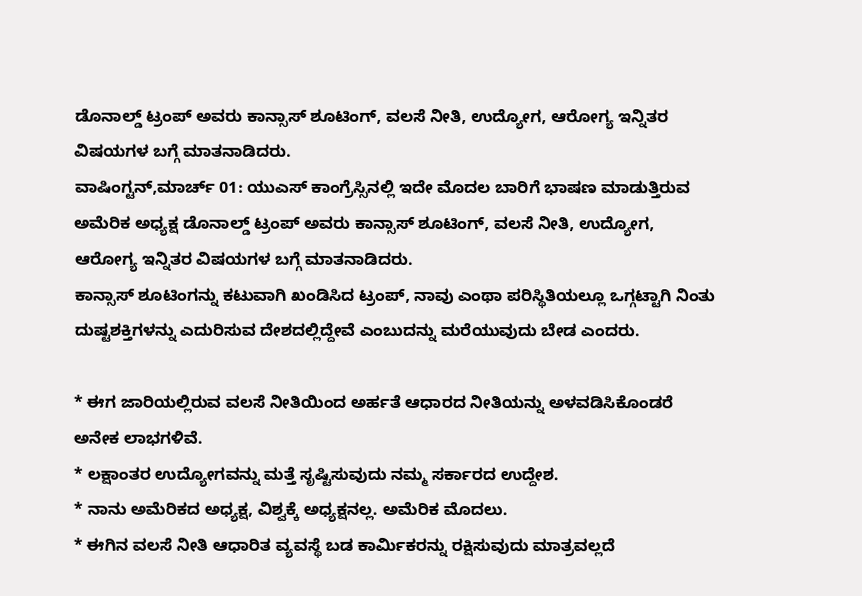ಡೊನಾಲ್ಡ್ ಟ್ರಂಪ್ ಅವರು ಕಾನ್ಸಾಸ್ ಶೂಟಿಂಗ್, ವಲಸೆ ನೀತಿ, ಉದ್ಯೋಗ, ಆರೋಗ್ಯ ಇನ್ನಿತರ ವಿಷಯಗಳ ಬಗ್ಗೆ ಮಾತನಾಡಿದರು.
ವಾಷಿಂಗ್ಟನ್,ಮಾರ್ಚ್ 01: ಯುಎಸ್ ಕಾಂಗ್ರೆಸ್ಸಿನಲ್ಲಿ ಇದೇ ಮೊದಲ ಬಾರಿಗೆ ಭಾಷಣ ಮಾಡುತ್ತಿರುವ ಅಮೆರಿಕ ಅಧ್ಯಕ್ಷ ಡೊನಾಲ್ಡ್ ಟ್ರಂಪ್ ಅವರು ಕಾನ್ಸಾಸ್ ಶೂಟಿಂಗ್, ವಲಸೆ ನೀತಿ, ಉದ್ಯೋಗ, ಆರೋಗ್ಯ ಇನ್ನಿತರ ವಿಷಯಗಳ ಬಗ್ಗೆ ಮಾತನಾಡಿದರು.
ಕಾನ್ಸಾಸ್ ಶೂಟಿಂಗನ್ನು ಕಟುವಾಗಿ ಖಂಡಿಸಿದ ಟ್ರಂಪ್, ನಾವು ಎಂಥಾ ಪರಿಸ್ಥಿತಿಯಲ್ಲೂ ಒಗ್ಗಟ್ಟಾಗಿ ನಿಂತು ದುಷ್ಟಶಕ್ತಿಗಳನ್ನು ಎದುರಿಸುವ ದೇಶದಲ್ಲಿದ್ದೇವೆ ಎಂಬುದನ್ನು ಮರೆಯುವುದು ಬೇಡ ಎಂದರು.

* ಈಗ ಜಾರಿಯಲ್ಲಿರುವ ವಲಸೆ ನೀತಿಯಿಂದ ಅರ್ಹತೆ ಆಧಾರದ ನೀತಿಯನ್ನು ಅಳವಡಿಸಿಕೊಂಡರೆ ಅನೇಕ ಲಾಭಗಳಿವೆ.
* ಲಕ್ಷಾಂತರ ಉದ್ಯೋಗವನ್ನು ಮತ್ತೆ ಸೃಷ್ಟಿಸುವುದು ನಮ್ಮ ಸರ್ಕಾರದ ಉದ್ದೇಶ.
* ನಾನು ಅಮೆರಿಕದ ಅಧ್ಯಕ್ಷ, ವಿಶ್ವಕ್ಕೆ ಅಧ್ಯಕ್ಷನಲ್ಲ. ಅಮೆರಿಕ ಮೊದಲು.
* ಈಗಿನ ವಲಸೆ ನೀತಿ ಆಧಾರಿತ ವ್ಯವಸ್ಥೆ ಬಡ ಕಾರ್ಮಿಕರನ್ನು ರಕ್ಷಿಸುವುದು ಮಾತ್ರವಲ್ಲದೆ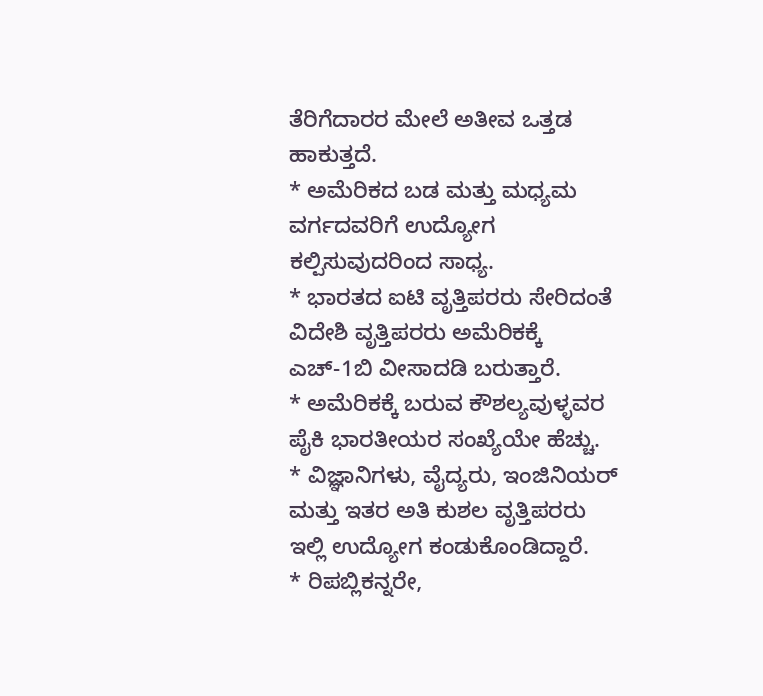ತೆರಿಗೆದಾರರ ಮೇಲೆ ಅತೀವ ಒತ್ತಡ ಹಾಕುತ್ತದೆ.
* ಅಮೆರಿಕದ ಬಡ ಮತ್ತು ಮಧ್ಯಮ ವರ್ಗದವರಿಗೆ ಉದ್ಯೋಗ ಕಲ್ಪಿಸುವುದರಿಂದ ಸಾಧ್ಯ.
* ಭಾರತದ ಐಟಿ ವೃತ್ತಿಪರರು ಸೇರಿದಂತೆ ವಿದೇಶಿ ವೃತ್ತಿಪರರು ಅಮೆರಿಕಕ್ಕೆ ಎಚ್-1ಬಿ ವೀಸಾದಡಿ ಬರುತ್ತಾರೆ.
* ಅಮೆರಿಕಕ್ಕೆ ಬರುವ ಕೌಶಲ್ಯವುಳ್ಳವರ ಪೈಕಿ ಭಾರತೀಯರ ಸಂಖ್ಯೆಯೇ ಹೆಚ್ಚು.
* ವಿಜ್ಞಾನಿಗಳು, ವೈದ್ಯರು, ಇಂಜಿನಿಯರ್ ಮತ್ತು ಇತರ ಅತಿ ಕುಶಲ ವೃತ್ತಿಪರರು ಇಲ್ಲಿ ಉದ್ಯೋಗ ಕಂಡುಕೊಂಡಿದ್ದಾರೆ.
* ರಿಪಬ್ಲಿಕನ್ನರೇ,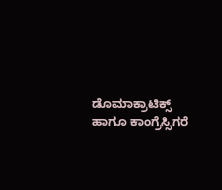ಡೊಮಾಕ್ರಾಟಿಕ್ಸ್ ಹಾಗೂ ಕಾಂಗ್ರೆಸ್ಸಿಗರೆ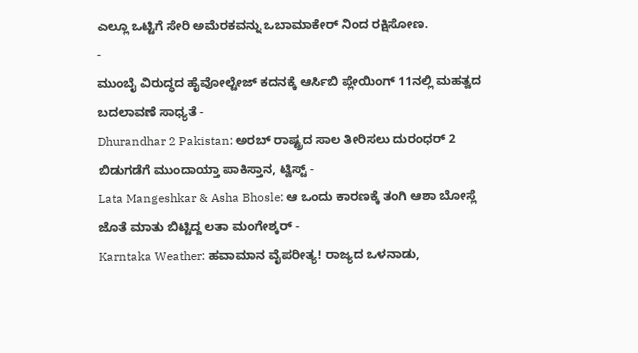ಎಲ್ಲೂ ಒಟ್ಟಿಗೆ ಸೇರಿ ಅಮೆರಕವನ್ನು ಒಬಾಮಾಕೇರ್ ನಿಂದ ರಕ್ಷಿಸೋಣ.
-
ಮುಂಬೈ ವಿರುದ್ಧದ ಹೈವೋಲ್ಟೇಜ್ ಕದನಕ್ಕೆ ಆರ್ಸಿಬಿ ಪ್ಲೇಯಿಂಗ್ 11ನಲ್ಲಿ ಮಹತ್ವದ ಬದಲಾವಣೆ ಸಾಧ್ಯತೆ -
Dhurandhar 2 Pakistan: ಅರಬ್ ರಾಷ್ಟ್ರದ ಸಾಲ ತೀರಿಸಲು ದುರಂಧರ್ 2 ಬಿಡುಗಡೆಗೆ ಮುಂದಾಯ್ತಾ ಪಾಕಿಸ್ತಾನ, ಟ್ವಿಸ್ಟ್ -
Lata Mangeshkar & Asha Bhosle: ಆ ಒಂದು ಕಾರಣಕ್ಕೆ ತಂಗಿ ಆಶಾ ಬೋಸ್ಲೆ ಜೊತೆ ಮಾತು ಬಿಟ್ಟಿದ್ದ ಲತಾ ಮಂಗೇಶ್ಕರ್ -
Karntaka Weather: ಹವಾಮಾನ ವೈಪರೀತ್ಯ! ರಾಜ್ಯದ ಒಳನಾಡು,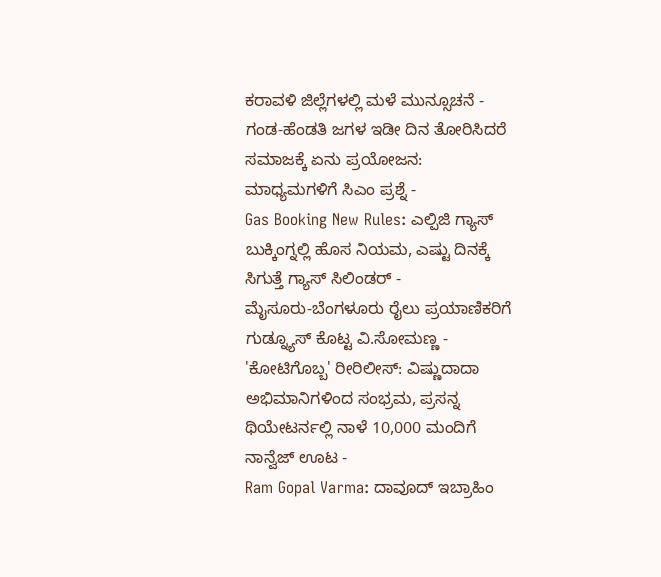ಕರಾವಳಿ ಜಿಲ್ಲೆಗಳಲ್ಲಿ ಮಳೆ ಮುನ್ಸೂಚನೆ -
ಗಂಡ-ಹೆಂಡತಿ ಜಗಳ ಇಡೀ ದಿನ ತೋರಿಸಿದರೆ ಸಮಾಜಕ್ಕೆ ಏನು ಪ್ರಯೋಜನ: ಮಾಧ್ಯಮಗಳಿಗೆ ಸಿಎಂ ಪ್ರಶ್ನೆ -
Gas Booking New Rules: ಎಲ್ಪಿಜಿ ಗ್ಯಾಸ್ ಬುಕ್ಕಿಂಗ್ನಲ್ಲಿ ಹೊಸ ನಿಯಮ, ಎಷ್ಟು ದಿನಕ್ಕೆ ಸಿಗುತ್ತೆ ಗ್ಯಾಸ್ ಸಿಲಿಂಡರ್ -
ಮೈಸೂರು-ಬೆಂಗಳೂರು ರೈಲು ಪ್ರಯಾಣಿಕರಿಗೆ ಗುಡ್ನ್ಯೂಸ್ ಕೊಟ್ಟ ವಿ.ಸೋಮಣ್ಣ -
'ಕೋಟಿಗೊಬ್ಬ' ರೀರಿಲೀಸ್: ವಿಷ್ಣುದಾದಾ ಅಭಿಮಾನಿಗಳಿಂದ ಸಂಭ್ರಮ, ಪ್ರಸನ್ನ ಥಿಯೇಟರ್ನಲ್ಲಿ ನಾಳೆ 10,000 ಮಂದಿಗೆ ನಾನ್ವೆಜ್ ಊಟ -
Ram Gopal Varma: ದಾವೂದ್ ಇಬ್ರಾಹಿಂ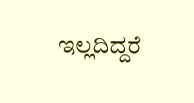ಇಲ್ಲದಿದ್ದರೆ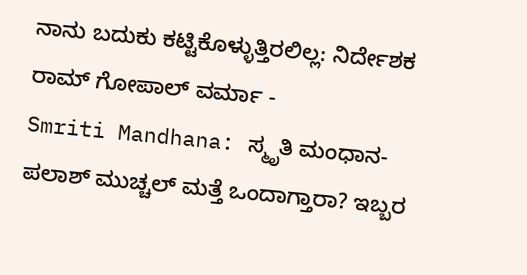ನಾನು ಬದುಕು ಕಟ್ಟಿಕೊಳ್ಳುತ್ತಿರಲಿಲ್ಲ: ನಿರ್ದೇಶಕ ರಾಮ್ ಗೋಪಾಲ್ ವರ್ಮಾ -
Smriti Mandhana: ಸ್ಮೃತಿ ಮಂಧಾನ-ಪಲಾಶ್ ಮುಚ್ಚಲ್ ಮತ್ತೆ ಒಂದಾಗ್ತಾರಾ? ಇಬ್ಬರ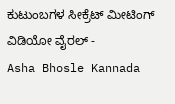ಕುಟುಂಬಗಳ ಸೀಕ್ರೆಟ್ ಮೀಟಿಂಗ್ ವಿಡಿಯೋ ವೈರಲ್ -
Asha Bhosle Kannada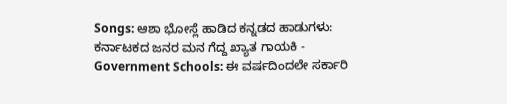Songs: ಆಶಾ ಭೋಸ್ಲೆ ಹಾಡಿದ ಕನ್ನಡದ ಹಾಡುಗಳು: ಕರ್ನಾಟಕದ ಜನರ ಮನ ಗೆದ್ದ ಖ್ಯಾತ ಗಾಯಕಿ -
Government Schools: ಈ ವರ್ಷದಿಂದಲೇ ಸರ್ಕಾರಿ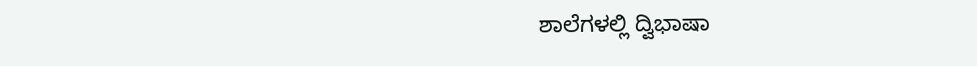ಶಾಲೆಗಳಲ್ಲಿ ದ್ವಿಭಾಷಾ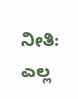ನೀತಿ: ಎಲ್ಲ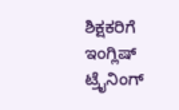ಶಿಕ್ಷಕರಿಗೆ ಇಂಗ್ಲಿಷ್ ಟ್ರೈನಿಂಗ್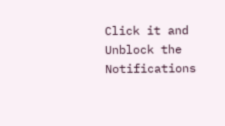Click it and Unblock the Notifications